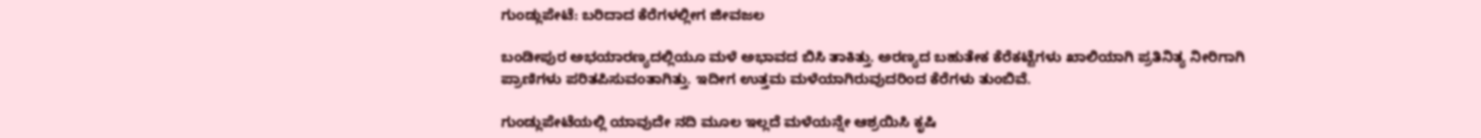ಗುಂಡ್ಲುಪೇಟೆ: ಬರಿದಾದ ಕೆರೆಗಳಲ್ಲೀಗ ಜೀವಜಲ

ಬಂಡೀಪುರ ಅಭಯಾರಣ್ಯದಲ್ಲಿಯೂ ಮಳೆ ಅಭಾವದ ಬಿಸಿ ತಾಕಿತ್ತು. ಅರಣ್ಯದ ಬಹುತೇಕ ಕೆರೆಕಟ್ಟೆಗಳು ಖಾಲಿಯಾಗಿ ಪ್ರತಿನಿತ್ಯ ನೀರಿಗಾಗಿ ಪ್ರಾಣಿಗಳು ಪರಿತಪಿಸುವಂತಾಗಿತ್ತು. ಇದೀಗ ಉತ್ತಮ ಮಳೆಯಾಗಿರುವುದರಿಂದ ಕೆರೆಗಳು ತುಂಬಿವೆ.

ಗುಂಡ್ಲುಪೇಟೆಯಲ್ಲಿ ಯಾವುದೇ ನದಿ ಮೂಲ ಇಲ್ಲದೆ ಮಳೆಯನ್ನೇ ಆಶ್ರಯಿಸಿ ಕೃಷಿ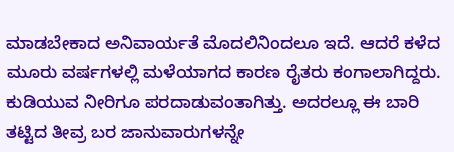ಮಾಡಬೇಕಾದ ಅನಿವಾರ್ಯತೆ ಮೊದಲಿನಿಂದಲೂ ಇದೆ. ಆದರೆ ಕಳೆದ ಮೂರು ವರ್ಷಗಳಲ್ಲಿ ಮಳೆಯಾಗದ ಕಾರಣ ರೈತರು ಕಂಗಾಲಾಗಿದ್ದರು. ಕುಡಿಯುವ ನೀರಿಗೂ ಪರದಾಡುವಂತಾಗಿತ್ತು. ಅದರಲ್ಲೂ ಈ ಬಾರಿ ತಟ್ಟಿದ ತೀವ್ರ ಬರ ಜಾನುವಾರುಗಳನ್ನೇ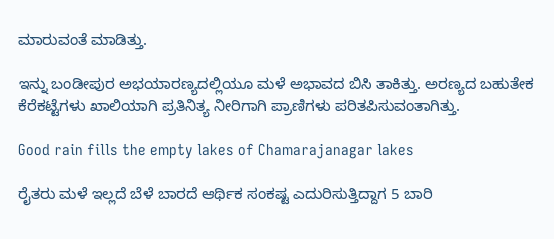ಮಾರುವಂತೆ ಮಾಡಿತ್ತು.

ಇನ್ನು ಬಂಡೀಪುರ ಅಭಯಾರಣ್ಯದಲ್ಲಿಯೂ ಮಳೆ ಅಭಾವದ ಬಿಸಿ ತಾಕಿತ್ತು. ಅರಣ್ಯದ ಬಹುತೇಕ ಕೆರೆಕಟ್ಟೆಗಳು ಖಾಲಿಯಾಗಿ ಪ್ರತಿನಿತ್ಯ ನೀರಿಗಾಗಿ ಪ್ರಾಣಿಗಳು ಪರಿತಪಿಸುವಂತಾಗಿತ್ತು.

Good rain fills the empty lakes of Chamarajanagar lakes

ರೈತರು ಮಳೆ ಇಲ್ಲದೆ ಬೆಳೆ ಬಾರದೆ ಆರ್ಥಿಕ ಸಂಕಷ್ಟ ಎದುರಿಸುತ್ತಿದ್ದಾಗ 5 ಬಾರಿ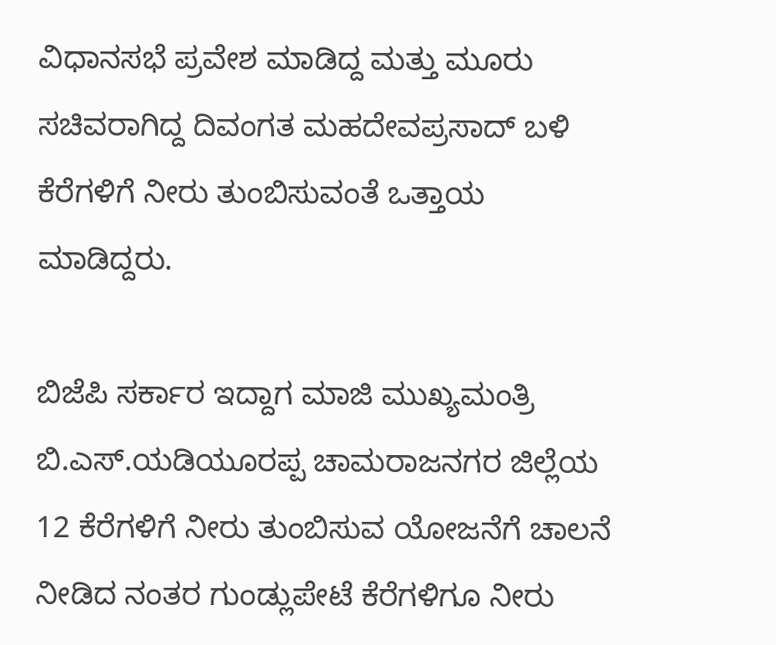ವಿಧಾನಸಭೆ ಪ್ರವೇಶ ಮಾಡಿದ್ದ ಮತ್ತು ಮೂರು ಸಚಿವರಾಗಿದ್ದ ದಿವಂಗತ ಮಹದೇವಪ್ರಸಾದ್ ಬಳಿ ಕೆರೆಗಳಿಗೆ ನೀರು ತುಂಬಿಸುವಂತೆ ಒತ್ತಾಯ ಮಾಡಿದ್ದರು.

ಬಿಜೆಪಿ ಸರ್ಕಾರ ಇದ್ದಾಗ ಮಾಜಿ ಮುಖ್ಯಮಂತ್ರಿ ಬಿ.ಎಸ್.ಯಡಿಯೂರಪ್ಪ ಚಾಮರಾಜನಗರ ಜಿಲ್ಲೆಯ 12 ಕೆರೆಗಳಿಗೆ ನೀರು ತುಂಬಿಸುವ ಯೋಜನೆಗೆ ಚಾಲನೆ ನೀಡಿದ ನಂತರ ಗುಂಡ್ಲುಪೇಟೆ ಕೆರೆಗಳಿಗೂ ನೀರು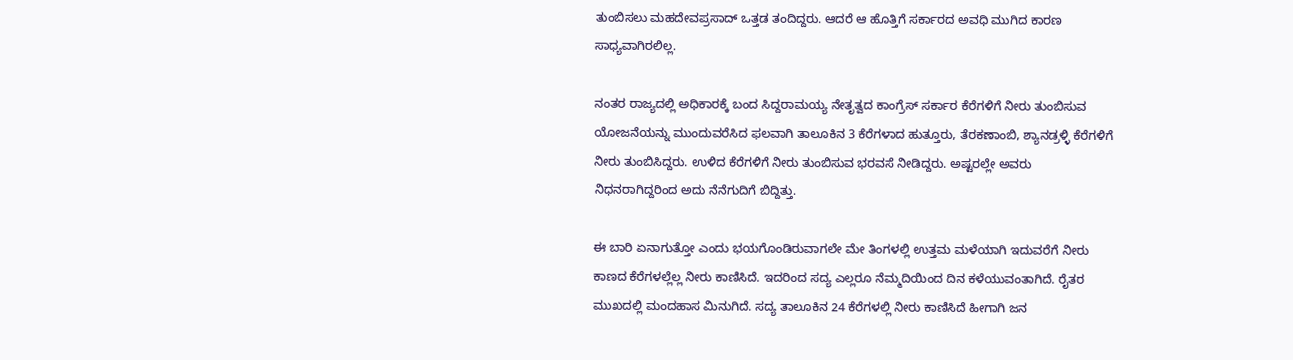ತುಂಬಿಸಲು ಮಹದೇವಪ್ರಸಾದ್ ಒತ್ತಡ ತಂದಿದ್ದರು. ಆದರೆ ಆ ಹೊತ್ತಿಗೆ ಸರ್ಕಾರದ ಅವಧಿ ಮುಗಿದ ಕಾರಣ ಸಾಧ್ಯವಾಗಿರಲಿಲ್ಲ.

ನಂತರ ರಾಜ್ಯದಲ್ಲಿ ಅಧಿಕಾರಕ್ಕೆ ಬಂದ ಸಿದ್ದರಾಮಯ್ಯ ನೇತೃತ್ವದ ಕಾಂಗ್ರೆಸ್ ಸರ್ಕಾರ ಕೆರೆಗಳಿಗೆ ನೀರು ತುಂಬಿಸುವ ಯೋಜನೆಯನ್ನು ಮುಂದುವರೆಸಿದ ಫಲವಾಗಿ ತಾಲೂಕಿನ 3 ಕೆರೆಗಳಾದ ಹುತ್ತೂರು, ತೆರಕಣಾಂಬಿ, ಶ್ಯಾನಡ್ರಳ್ಳಿ ಕೆರೆಗಳಿಗೆ ನೀರು ತುಂಬಿಸಿದ್ದರು. ಉಳಿದ ಕೆರೆಗಳಿಗೆ ನೀರು ತುಂಬಿಸುವ ಭರವಸೆ ನೀಡಿದ್ದರು. ಅಷ್ಟರಲ್ಲೇ ಅವರು ನಿಧನರಾಗಿದ್ದರಿಂದ ಅದು ನೆನೆಗುದಿಗೆ ಬಿದ್ದಿತ್ತು.

ಈ ಬಾರಿ ಏನಾಗುತ್ತೋ ಎಂದು ಭಯಗೊಂಡಿರುವಾಗಲೇ ಮೇ ತಿಂಗಳಲ್ಲಿ ಉತ್ತಮ ಮಳೆಯಾಗಿ ಇದುವರೆಗೆ ನೀರು ಕಾಣದ ಕೆರೆಗಳಲ್ಲೆಲ್ಲ ನೀರು ಕಾಣಿಸಿದೆ. ಇದರಿಂದ ಸದ್ಯ ಎಲ್ಲರೂ ನೆಮ್ಮದಿಯಿಂದ ದಿನ ಕಳೆಯುವಂತಾಗಿದೆ. ರೈತರ ಮುಖದಲ್ಲಿ ಮಂದಹಾಸ ಮಿನುಗಿದೆ. ಸದ್ಯ ತಾಲೂಕಿನ 24 ಕೆರೆಗಳಲ್ಲಿ ನೀರು ಕಾಣಿಸಿದೆ ಹೀಗಾಗಿ ಜನ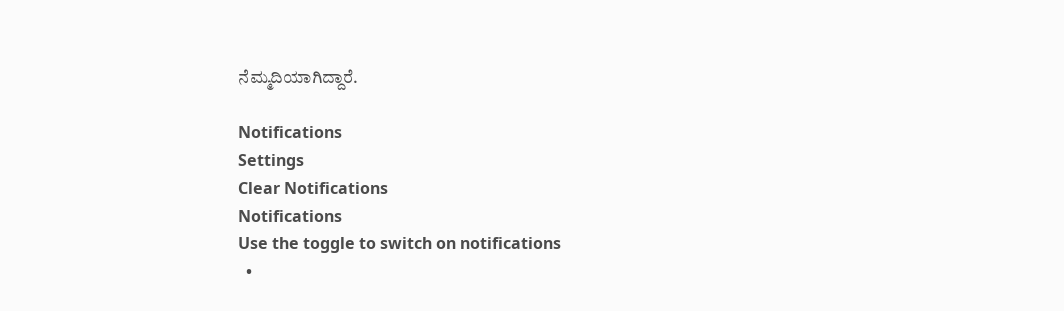ನೆಮ್ಮದಿಯಾಗಿದ್ದಾರೆ.

Notifications
Settings
Clear Notifications
Notifications
Use the toggle to switch on notifications
  •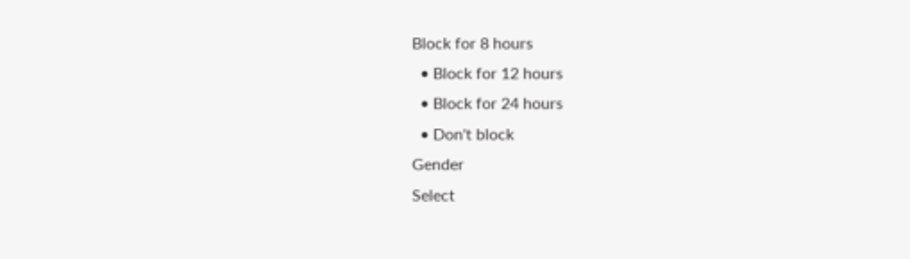Block for 8 hours
  • Block for 12 hours
  • Block for 24 hours
  • Don't block
Gender
Select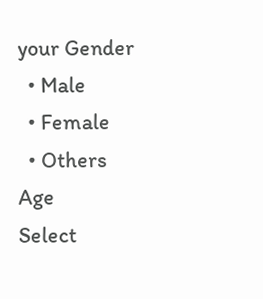your Gender
  • Male
  • Female
  • Others
Age
Select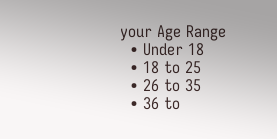your Age Range
  • Under 18
  • 18 to 25
  • 26 to 35
  • 36 to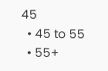45
  • 45 to 55
  • 55+